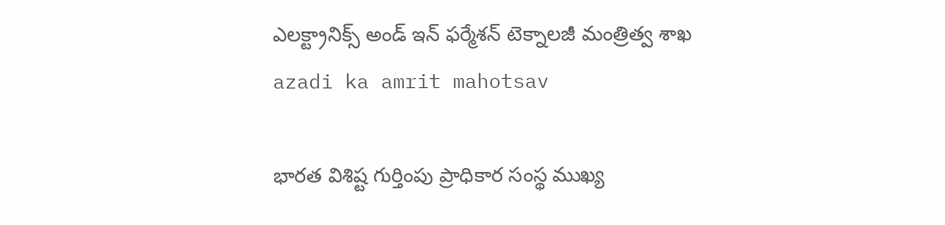ఎలక్ట్రానిక్స్ అండ్ ఇన్‌ ఫ‌ర్మేశన్‌ టెక్నాలజీ మంత్రిత్వ శాఖ
azadi ka amrit mahotsav

భారత విశిష్ట గుర్తింపు ప్రాధికార సంస్థ ముఖ్య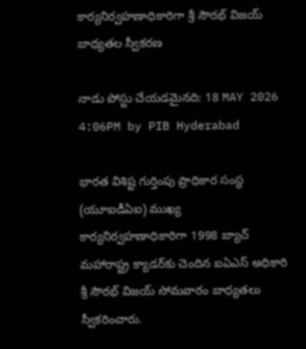కార్యనిర్వహణాధికారిగా శ్రీ సౌరభ్ విజయ్ బాధ్యతల స్వీకరణ

నాడు పోస్టు చేయడమైనది: 18 MAY 2026 4:06PM by PIB Hyderabad

భారత విశిష్ట గుర్తింపు ప్రాధికార సంస్థ (యూఐడీఏఐ) ముఖ్య కార్యనిర్వహణాధికారిగా 1998 బ్యాచ్ మహారాష్ట్ర క్యాడర్‌కు చెందిన ఐఏఎస్‌ అధికారి శ్రీ సౌరభ్ విజయ్ సోమవారం బాధ్యతలు స్వీకరించారు.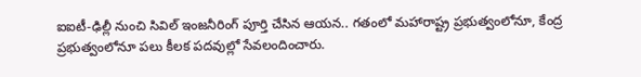ఐఐటీ-ఢిల్లీ నుంచి సివిల్ ఇంజనీరింగ్ పూర్తి చేసిన ఆయన.. గతంలో మహారాష్ట్ర ప్రభుత్వంలోనూ, కేంద్ర ప్రభుత్వంలోనూ పలు కీలక పదవుల్లో సేవలందించారు.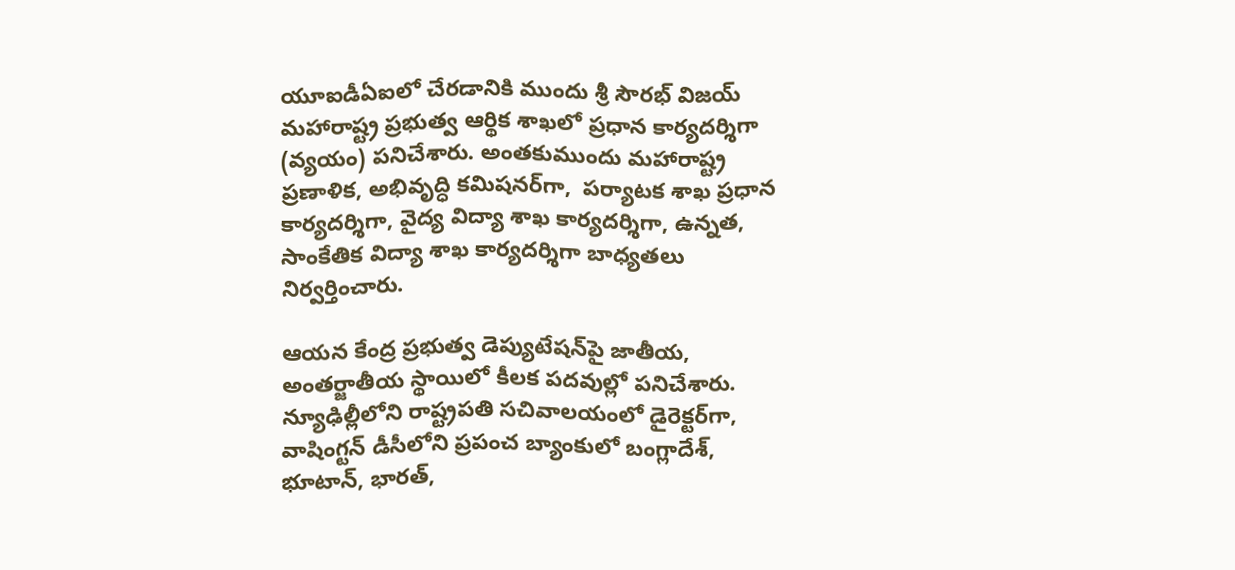యూఐడీఏఐలో చేరడానికి ముందు శ్రీ సౌరభ్‌ విజయ్‌ మహారాష్ట్ర ప్రభుత్వ ఆర్థిక శాఖలో ప్రధాన కార్యదర్శిగా (వ్యయం) పనిచేశారు. అంతకుముందు మహారాష్ట్ర ప్రణాళిక, అభివృద్ధి కమిషనర్‌గా,  పర్యాటక శాఖ ప్రధాన కార్యదర్శిగా, వైద్య విద్యా శాఖ కార్యదర్శిగా, ఉన్నత, సాంకేతిక విద్యా శాఖ కార్యదర్శిగా బాధ్యతలు నిర్వర్తించారు.

ఆయన కేంద్ర ప్రభుత్వ డెప్యుటేషన్‌పై జాతీయ, అంతర్జాతీయ స్థాయిలో కీలక పదవుల్లో పనిచేశారు. న్యూఢిల్లీలోని రాష్ట్రపతి సచివాలయంలో డైరెక్టర్‌గా, వాషింగ్టన్ డీసీలోని ప్రపంచ బ్యాంకులో బంగ్లాదేశ్, భూటాన్, భారత్‌,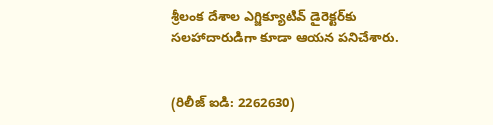శ్రీలంక దేశాల ఎగ్జిక్యూటివ్ డైరెక్టర్‌కు సలహాదారుడిగా కూడా ఆయన పనిచేశారు.


(రిలీజ్ ఐడి: 2262630)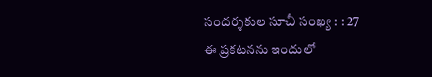సందర్శకుల సూచీ సంఖ్య : : 27
ఈ ప్రకటనను ఇందులో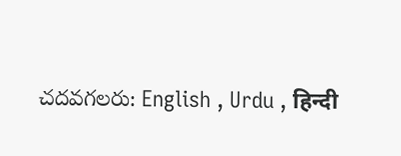చదవగలరు: English , Urdu , हिन्दी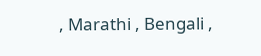, Marathi , Bengali ,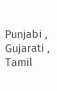Punjabi , Gujarati , Tamil